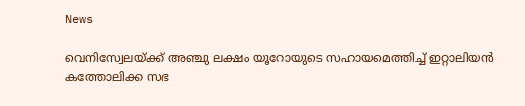News

വെനിസ്വേലയ്ക്ക് അഞ്ചു ലക്ഷം യൂറോയുടെ സഹായമെത്തിച്ച് ഇറ്റാലിയന്‍ കത്തോലിക്ക സഭ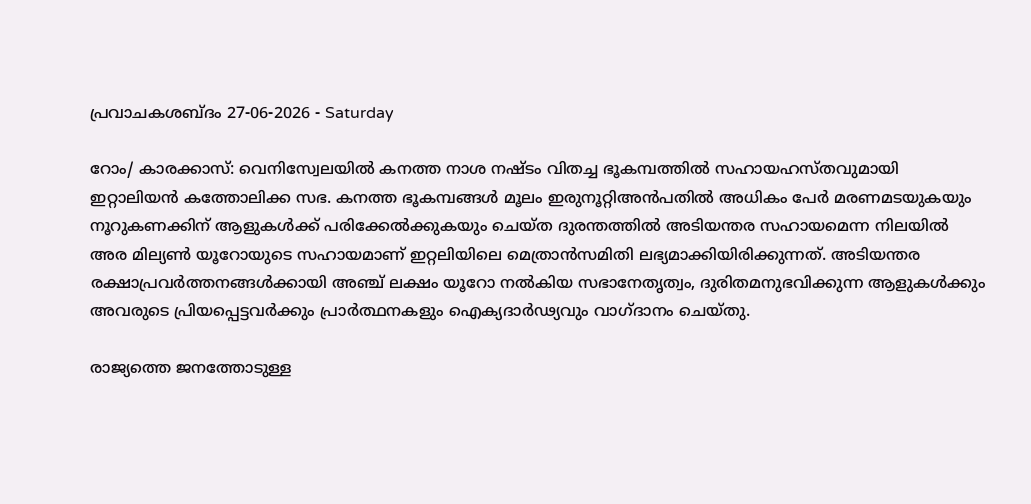പ്രവാചകശബ്ദം 27-06-2026 - Saturday

റോം/ കാരക്കാസ്: വെനിസ്വേലയിൽ കനത്ത നാശ നഷ്ടം വിതച്ച ഭൂകമ്പത്തില്‍ സഹായഹസ്തവുമായി ഇറ്റാലിയന്‍ കത്തോലിക്ക സഭ. കനത്ത ഭൂകമ്പങ്ങൾ മൂലം ഇരുനൂറ്റിഅന്‍പതില്‍ അധികം പേര്‍ മരണമടയുകയും നൂറുകണക്കിന് ആളുകൾക്ക് പരിക്കേൽക്കുകയും ചെയ്ത ദുരന്തത്തില്‍ അടിയന്തര സഹായമെന്ന നിലയില്‍ അര മില്യണ്‍ യൂറോയുടെ സഹായമാണ് ഇറ്റലിയിലെ മെത്രാൻസമിതി ലഭ്യമാക്കിയിരിക്കുന്നത്. അടിയന്തര രക്ഷാപ്രവർത്തനങ്ങൾക്കായി അഞ്ച് ലക്ഷം യൂറോ നൽകിയ സഭാനേതൃത്വം, ദുരിതമനുഭവിക്കുന്ന ആളുകൾക്കും അവരുടെ പ്രിയപ്പെട്ടവർക്കും പ്രാർത്ഥനകളും ഐക്യദാർഢ്യവും വാഗ്ദാനം ചെയ്തു.

രാജ്യത്തെ ജനത്തോടുള്ള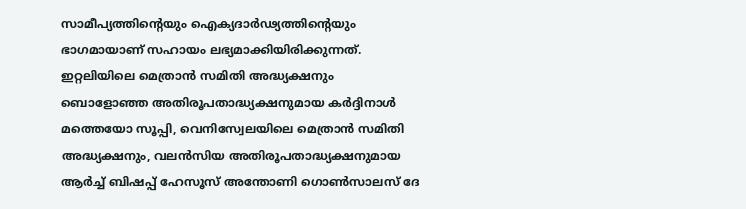സാമീപ്യത്തിന്റെയും ഐക്യദാർഢ്യത്തിന്റെയും ഭാഗമായാണ് സഹായം ലഭ്യമാക്കിയിരിക്കുന്നത്. ഇറ്റലിയിലെ മെത്രാൻ സമിതി അദ്ധ്യക്ഷനും ബൊളോഞ്ഞ അതിരൂപതാദ്ധ്യക്ഷനുമായ കർദ്ദിനാൾ മത്തെയോ സൂപ്പി, വെനിസ്വേലയിലെ മെത്രാൻ സമിതി അദ്ധ്യക്ഷനും, വലൻസിയ അതിരൂപതാദ്ധ്യക്ഷനുമായ ആർച്ച് ബിഷപ്പ് ഹേസൂസ് അന്തോണി ഗൊൺസാലസ് ദേ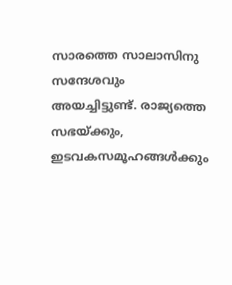സാരത്തെ സാലാസിനു സന്ദേശവും അയച്ചിട്ടുണ്ട്. രാജ്യത്തെ സഭയ്ക്കും, ഇടവകസമൂഹങ്ങൾക്കും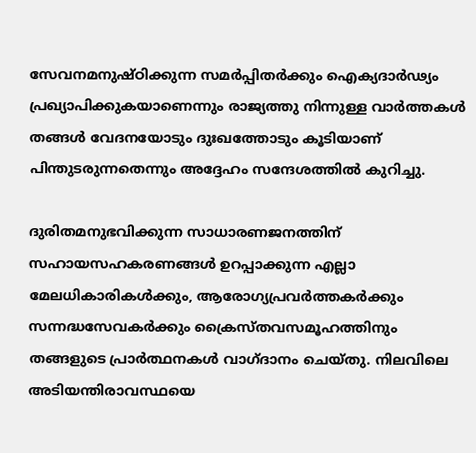സേവനമനുഷ്ഠിക്കുന്ന സമർപ്പിതർക്കും ഐക്യദാർഢ്യം പ്രഖ്യാപിക്കുകയാണെന്നും രാജ്യത്തു നിന്നുള്ള വാർത്തകൾ തങ്ങൾ വേദനയോടും ദുഃഖത്തോടും കൂടിയാണ് പിന്തുടരുന്നതെന്നും അദ്ദേഹം സന്ദേശത്തില്‍ കുറിച്ചു.

ദുരിതമനുഭവിക്കുന്ന സാധാരണജനത്തിന് സഹായസഹകരണങ്ങൾ ഉറപ്പാക്കുന്ന എല്ലാ മേലധികാരികൾക്കും, ആരോഗ്യപ്രവർത്തകർക്കും സന്നദ്ധസേവകർക്കും ക്രൈസ്തവസമൂഹത്തിനും തങ്ങളുടെ പ്രാർത്ഥനകൾ വാഗ്ദാനം ചെയ്തു. നിലവിലെ അടിയന്തിരാവസ്ഥയെ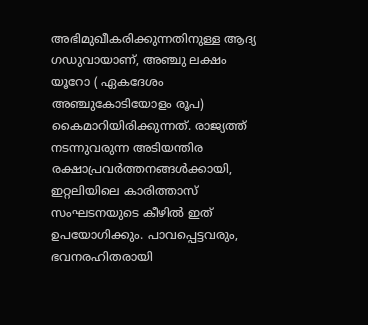അഭിമുഖീകരിക്കുന്നതിനുള്ള ആദ്യ ഗഡുവായാണ്, അഞ്ചു ലക്ഷം യൂറോ ( ഏകദേശം അഞ്ചുകോടിയോളം രൂപ) കൈമാറിയിരിക്കുന്നത്. രാജ്യത്ത് നടന്നുവരുന്ന അടിയന്തിര രക്ഷാപ്രവർത്തനങ്ങൾക്കായി, ഇറ്റലിയിലെ കാരിത്താസ് സംഘടനയുടെ കീഴിൽ ഇത് ഉപയോഗിക്കും. പാവപ്പെട്ടവരും, ഭവനരഹിതരായി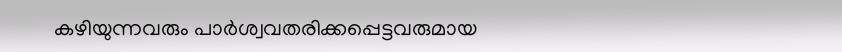കഴിയുന്നവരും പാർശ്വവതരിക്കപ്പെട്ടവരുമായ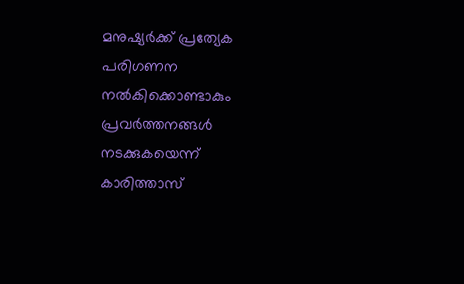മനുഷ്യർക്ക് പ്രത്യേക പരിഗണന നൽകിക്കൊണ്ടാകും പ്രവർത്തനങ്ങൾ നടക്കുകയെന്ന് കാരിത്താസ്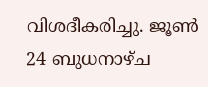വിശദീകരിച്ചു. ജൂൺ 24 ബുധനാഴ്ച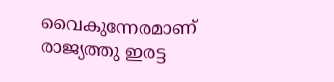വൈകുന്നേരമാണ് രാജ്യത്തു ഇരട്ട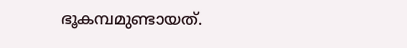ഭൂകമ്പമുണ്ടായത്.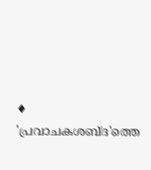♦ 'പ്രവാചകശബ്‌ദ'ത്തെ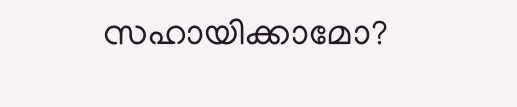സഹായിക്കാമോ?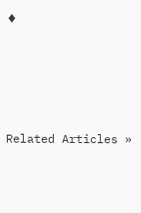♦




Related Articles »